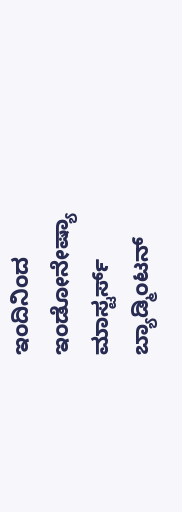ಇಂದಿನಿಂದ ಇಂಡೋನೇಷ್ಯಾ ಮಾಸ್ಟರ್ಸ್ ಬ್ಯಾಡ್ಮಿಂಟನ್‌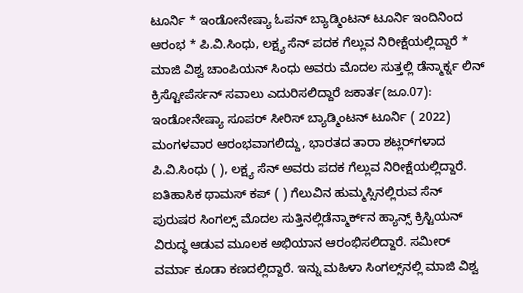ಟೂರ್ನಿ * ಇಂಡೋನೇಷ್ಯಾ ಓಪನ್ ಬ್ಯಾಡ್ಮಿಂಟನ್‌ ಟೂರ್ನಿ ಇಂದಿನಿಂದ ಆರಂಭ * ಪಿ.ವಿ.ಸಿಂಧು, ಲಕ್ಷ್ಯ ಸೆನ್‌ ಪದಕ ಗೆಲ್ಲುವ ನಿರೀಕ್ಷೆಯಲ್ಲಿದ್ದಾರೆ * ಮಾಜಿ ವಿಶ್ವ ಚಾಂಪಿಯನ್‌ ಸಿಂಧು ಅವರು ಮೊದಲ ಸುತ್ತಲ್ಲಿ ಡೆನ್ಮಾರ್ಕ್ನ ಲಿನ್‌ ಕ್ರಿಸ್ಟೋಪೆರ್ಸನ್‌ ಸವಾಲು ಎದುರಿಸಲಿದ್ದಾರೆ ಜಕಾರ್ತ(ಜೂ.07): ಇಂಡೋನೇಷ್ಯಾ ಸೂಪರ್‌ ಸೀರಿಸ್‌ ಬ್ಯಾಡ್ಮಿಂಟನ್‌ ಟೂರ್ನಿ ( 2022) ಮಂಗಳವಾರ ಆರಂಭವಾಗಲಿದ್ದು, ಭಾರತದ ತಾರಾ ಶಟ್ಲರ್‌ಗಳಾದ ಪಿ.ವಿ.ಸಿಂಧು ( ), ಲಕ್ಷ್ಯ ಸೆನ್‌ ಅವರು ಪದಕ ಗೆಲ್ಲುವ ನಿರೀಕ್ಷೆಯಲ್ಲಿದ್ದಾರೆ. ಐತಿಹಾಸಿಕ ಥಾಮಸ್‌ ಕಪ್‌ ( ) ಗೆಲುವಿನ ಹುಮ್ಮಸ್ಸಿನಲ್ಲಿರುವ ಸೆನ್‌ ಪುರುಷರ ಸಿಂಗಲ್ಸ್‌ ಮೊದಲ ಸುತ್ತಿನಲ್ಲಿಡೆನ್ಮಾರ್ಕ್‌ನ ಹ್ಯಾನ್ಸ್‌ ಕ್ರಿಸ್ಟಿಯನ್‌ ವಿರುದ್ಧ ಆಡುವ ಮೂಲಕ ಅಭಿಯಾನ ಆರಂಭಿಸಲಿದ್ದಾರೆ. ಸಮೀರ್‌ ವರ್ಮಾ ಕೂಡಾ ಕಣದಲ್ಲಿದ್ದಾರೆ. ಇನ್ನು ಮಹಿಳಾ ಸಿಂಗಲ್ಸ್‌ನಲ್ಲಿ ಮಾಜಿ ವಿಶ್ವ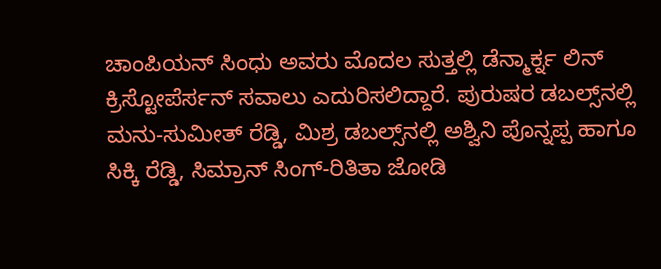ಚಾಂಪಿಯನ್‌ ಸಿಂಧು ಅವರು ಮೊದಲ ಸುತ್ತಲ್ಲಿ ಡೆನ್ಮಾರ್ಕ್ನ ಲಿನ್‌ ಕ್ರಿಸ್ಟೋಪೆರ್ಸನ್‌ ಸವಾಲು ಎದುರಿಸಲಿದ್ದಾರೆ. ಪುರುಷರ ಡಬಲ್ಸ್‌ನಲ್ಲಿ ಮನು-ಸುಮೀತ್‌ ರೆಡ್ಡಿ, ಮಿಶ್ರ ಡಬಲ್ಸ್‌ನಲ್ಲಿ ಅಶ್ವಿನಿ ಪೊನ್ನಪ್ಪ ಹಾಗೂ ಸಿಕ್ಕಿ ರೆಡ್ಡಿ, ಸಿಮ್ರಾನ್‌ ಸಿಂಗ್‌-ರಿತಿತಾ ಜೋಡಿ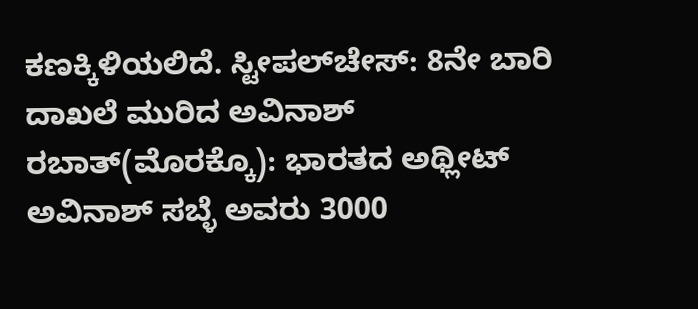ಕಣಕ್ಕಿಳಿಯಲಿದೆ. ಸ್ಟೀಪಲ್‌ಚೇಸ್‌: 8ನೇ ಬಾರಿ ದಾಖಲೆ ಮುರಿದ ಅವಿನಾಶ್‌ ರಬಾತ್‌(ಮೊರಕ್ಕೊ): ಭಾರತದ ಅಥ್ಲೀಟ್‌ ಅವಿನಾಶ್‌ ಸಬ್ಳೆ ಅವರು 3000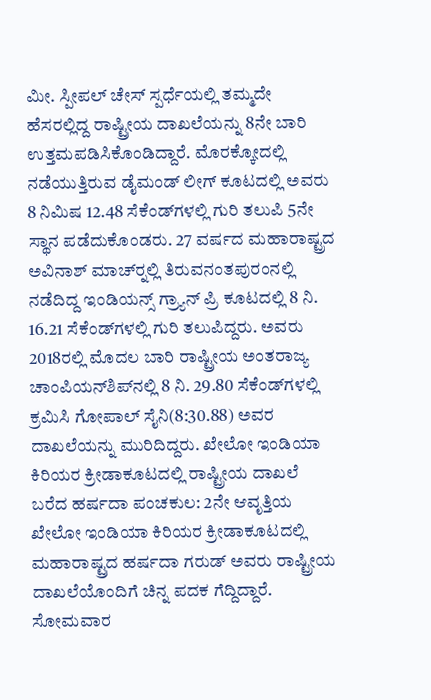ಮೀ. ಸ್ಪೀಪಲ್‌ ಚೇಸ್‌ ಸ್ಪರ್ಧೆಯಲ್ಲಿ ತಮ್ಮದೇ ಹೆಸರಲ್ಲಿದ್ದ ರಾಷ್ಟ್ರೀಯ ದಾಖಲೆಯನ್ನು 8ನೇ ಬಾರಿ ಉತ್ತಮಪಡಿಸಿಕೊಂಡಿದ್ದಾರೆ. ಮೊರಕ್ಕೋದಲ್ಲಿ ನಡೆಯುತ್ತಿರುವ ಡೈಮಂಡ್‌ ಲೀಗ್‌ ಕೂಟದಲ್ಲಿ ಅವರು 8 ನಿಮಿಷ 12.48 ಸೆಕೆಂಡ್‌ಗಳಲ್ಲಿ ಗುರಿ ತಲುಪಿ 5ನೇ ಸ್ಥಾನ ಪಡೆದುಕೊಂಡರು. 27 ವರ್ಷದ ಮಹಾರಾಷ್ಟ್ರದ ಅವಿನಾಶ್‌ ಮಾಚ್‌ರ್‍ನಲ್ಲಿ ತಿರುವನಂತಪುರಂನಲ್ಲಿ ನಡೆದಿದ್ದ ಇಂಡಿಯನ್ಸ್‌ ಗ್ರ್ಯಾನ್‌ ಪ್ರಿ ಕೂಟದಲ್ಲಿ 8 ನಿ. 16.21 ಸೆಕೆಂಡ್‌ಗಳಲ್ಲಿ ಗುರಿ ತಲುಪಿದ್ದರು. ಅವರು 2018ರಲ್ಲಿ ಮೊದಲ ಬಾರಿ ರಾಷ್ಟ್ರೀಯ ಅಂತರಾಜ್ಯ ಚಾಂಪಿಯನ್‌ಶಿಪ್‌ನಲ್ಲಿ 8 ನಿ. 29.80 ಸೆಕೆಂಡ್‌ಗಳಲ್ಲಿ ಕ್ರಮಿಸಿ ಗೋಪಾಲ್‌ ಸೈನಿ(8:30.88) ಅವರ ದಾಖಲೆಯನ್ನು ಮುರಿದಿದ್ದರು. ಖೇಲೋ ಇಂಡಿಯಾ ಕಿರಿಯರ ಕ್ರೀಡಾಕೂಟದಲ್ಲಿ ರಾಷ್ಟ್ರೀಯ ದಾಖಲೆ ಬರೆದ ಹರ್ಷದಾ ಪಂಚಕುಲ: 2ನೇ ಆವೃತ್ತಿಯ ಖೇಲೋ ಇಂಡಿಯಾ ಕಿರಿಯರ ಕ್ರೀಡಾಕೂಟದಲ್ಲಿ ಮಹಾರಾಷ್ಟ್ರದ ಹರ್ಷದಾ ಗರುಡ್‌ ಅವರು ರಾಷ್ಟ್ರೀಯ ದಾಖಲೆಯೊಂದಿಗೆ ಚಿನ್ನ ಪದಕ ಗೆದ್ದಿದ್ದಾರೆ. ಸೋಮವಾರ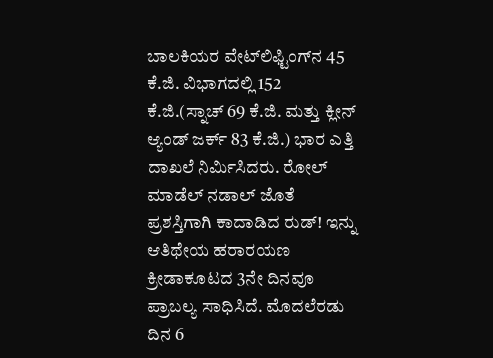ಬಾಲಕಿಯರ ವೇಟ್‌ಲಿಫ್ಟಿಂಗ್‌ನ 45 ಕೆ.ಜಿ. ವಿಭಾಗದಲ್ಲಿ 152 ಕೆ.ಜಿ.(ಸ್ನಾಚ್‌ 69 ಕೆ.ಜಿ. ಮತ್ತು ಕ್ಲೀನ್‌ ಆ್ಯಂಡ್‌ ಜರ್ಕ್ 83 ಕೆ.ಜಿ.) ಭಾರ ಎತ್ತಿ ದಾಖಲೆ ನಿರ್ಮಿಸಿದರು. ರೋಲ್‌ ಮಾಡೆಲ್‌ ನಡಾಲ್‌ ಜೊತೆ ಪ್ರಶಸ್ತಿಗಾಗಿ ಕಾದಾಡಿದ ರುಡ್! ಇನ್ನು ಆತಿಥೇಯ ಹರಾರ‍ಯಣ ಕ್ರೀಡಾಕೂಟದ 3ನೇ ದಿನವೂ ಪ್ರಾಬಲ್ಯ ಸಾಧಿಸಿದೆ. ಮೊದಲೆರಡು ದಿನ 6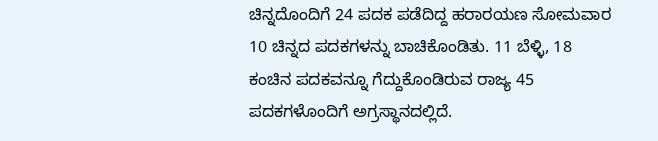ಚಿನ್ನದೊಂದಿಗೆ 24 ಪದಕ ಪಡೆದಿದ್ದ ಹರಾರ‍ಯಣ ಸೋಮವಾರ 10 ಚಿನ್ನದ ಪದಕಗಳನ್ನು ಬಾಚಿಕೊಂಡಿತು. 11 ಬೆಳ್ಳಿ, 18 ಕಂಚಿನ ಪದಕವನ್ನೂ ಗೆದ್ದುಕೊಂಡಿರುವ ರಾಜ್ಯ 45 ಪದಕಗಳೊಂದಿಗೆ ಅಗ್ರಸ್ಥಾನದಲ್ಲಿದೆ.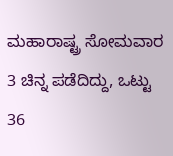ಮಹಾರಾಷ್ಟ್ರ ಸೋಮವಾರ 3 ಚಿನ್ನ ಪಡೆದಿದ್ದು, ಒಟ್ಟು 36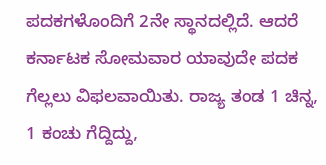ಪದಕಗಳೊಂದಿಗೆ 2ನೇ ಸ್ಥಾನದಲ್ಲಿದೆ. ಆದರೆ ಕರ್ನಾಟಕ ಸೋಮವಾರ ಯಾವುದೇ ಪದಕ ಗೆಲ್ಲಲು ವಿಫಲವಾಯಿತು. ರಾಜ್ಯ ತಂಡ 1 ಚಿನ್ನ, 1 ಕಂಚು ಗೆದ್ದಿದ್ದು,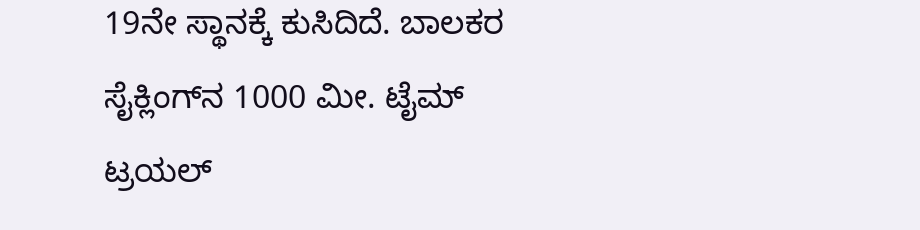19ನೇ ಸ್ಥಾನಕ್ಕೆ ಕುಸಿದಿದೆ. ಬಾಲಕರ ಸೈಕ್ಲಿಂಗ್‌ನ 1000 ಮೀ. ಟೈಮ್‌ ಟ್ರಯಲ್‌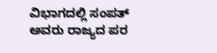ವಿಭಾಗದಲ್ಲಿ ಸಂಪತ್‌ ಅವರು ರಾಜ್ಯದ ಪರ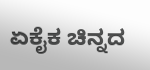ಏಕೈಕ ಚಿನ್ನದ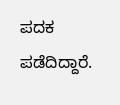ಪದಕ ಪಡೆದಿದ್ದಾರೆ.